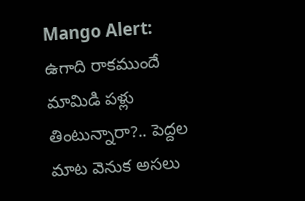Mango Alert: ఉగాది రాకముందే మామిడి పళ్లు తింటున్నారా?.. పెద్దల మాట వెనుక అసలు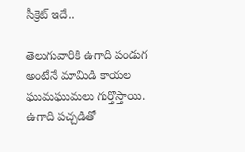సీక్రెట్ ఇదే..

తెలుగువారికి ఉగాది పండుగ అంటేనే మామిడి కాయల ఘుమఘుమలు గుర్తొస్తాయి. ఉగాది పచ్చడితో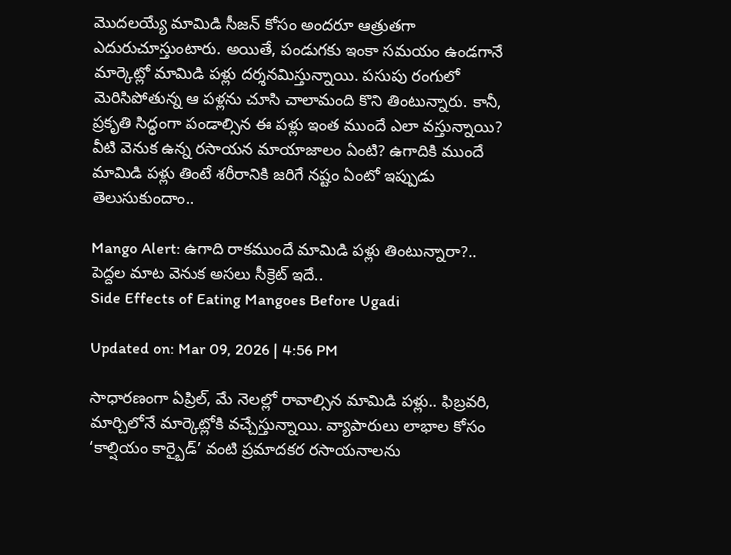మొదలయ్యే మామిడి సీజన్ కోసం అందరూ ఆత్రుతగా ఎదురుచూస్తుంటారు. అయితే, పండుగకు ఇంకా సమయం ఉండగానే మార్కెట్లో మామిడి పళ్లు దర్శనమిస్తున్నాయి. పసుపు రంగులో మెరిసిపోతున్న ఆ పళ్లను చూసి చాలామంది కొని తింటున్నారు. కానీ, ప్రకృతి సిద్ధంగా పండాల్సిన ఈ పళ్లు ఇంత ముందే ఎలా వస్తున్నాయి? వీటి వెనుక ఉన్న రసాయన మాయాజాలం ఏంటి? ఉగాదికి ముందే మామిడి పళ్లు తింటే శరీరానికి జరిగే నష్టం ఏంటో ఇప్పుడు తెలుసుకుందాం..

Mango Alert: ఉగాది రాకముందే మామిడి పళ్లు తింటున్నారా?.. పెద్దల మాట వెనుక అసలు సీక్రెట్ ఇదే..
Side Effects of Eating Mangoes Before Ugadi

Updated on: Mar 09, 2026 | 4:56 PM

సాధారణంగా ఏప్రిల్, మే నెలల్లో రావాల్సిన మామిడి పళ్లు.. ఫిబ్రవరి, మార్చిలోనే మార్కెట్లోకి వచ్చేస్తున్నాయి. వ్యాపారులు లాభాల కోసం ‘కాల్షియం కార్బైడ్’ వంటి ప్రమాదకర రసాయనాలను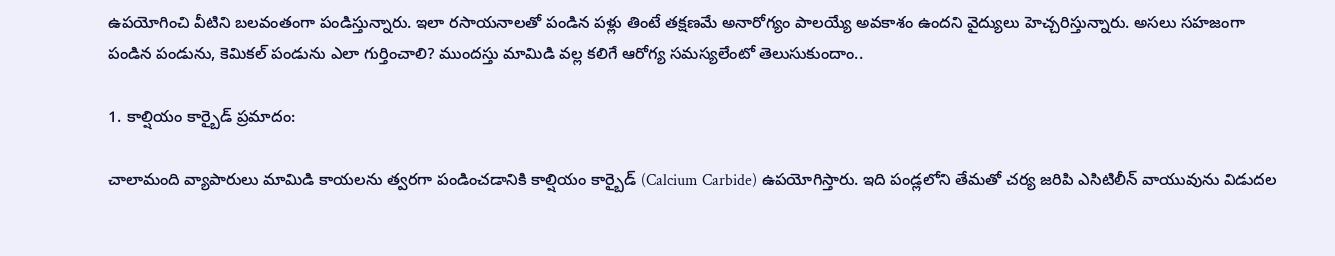ఉపయోగించి వీటిని బలవంతంగా పండిస్తున్నారు. ఇలా రసాయనాలతో పండిన పళ్లు తింటే తక్షణమే అనారోగ్యం పాలయ్యే అవకాశం ఉందని వైద్యులు హెచ్చరిస్తున్నారు. అసలు సహజంగా పండిన పండును, కెమికల్ పండును ఎలా గుర్తించాలి? ముందస్తు మామిడి వల్ల కలిగే ఆరోగ్య సమస్యలేంటో తెలుసుకుందాం..

1. కాల్షియం కార్బైడ్ ప్రమాదం:

చాలామంది వ్యాపారులు మామిడి కాయలను త్వరగా పండించడానికి కాల్షియం కార్బైడ్ (Calcium Carbide) ఉపయోగిస్తారు. ఇది పండ్లలోని తేమతో చర్య జరిపి ఎసిటిలీన్ వాయువును విడుదల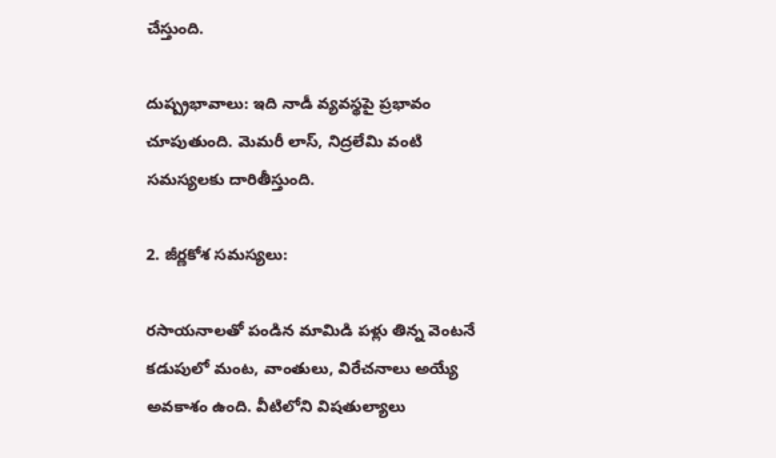చేస్తుంది.

దుష్ప్రభావాలు: ఇది నాడీ వ్యవస్థపై ప్రభావం చూపుతుంది. మెమరీ లాస్, నిద్రలేమి వంటి సమస్యలకు దారితీస్తుంది.

2. జీర్ణకోశ సమస్యలు:

రసాయనాలతో పండిన మామిడి పళ్లు తిన్న వెంటనే కడుపులో మంట, వాంతులు, విరేచనాలు అయ్యే అవకాశం ఉంది. వీటిలోని విషతుల్యాలు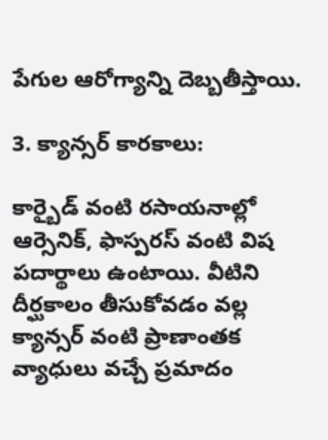పేగుల ఆరోగ్యాన్ని దెబ్బతీస్తాయి.

3. క్యాన్సర్ కారకాలు:

కార్బైడ్ వంటి రసాయనాల్లో ఆర్సెనిక్, ఫాస్పరస్ వంటి విష పదార్థాలు ఉంటాయి. వీటిని దీర్ఘకాలం తీసుకోవడం వల్ల క్యాన్సర్ వంటి ప్రాణాంతక వ్యాధులు వచ్చే ప్రమాదం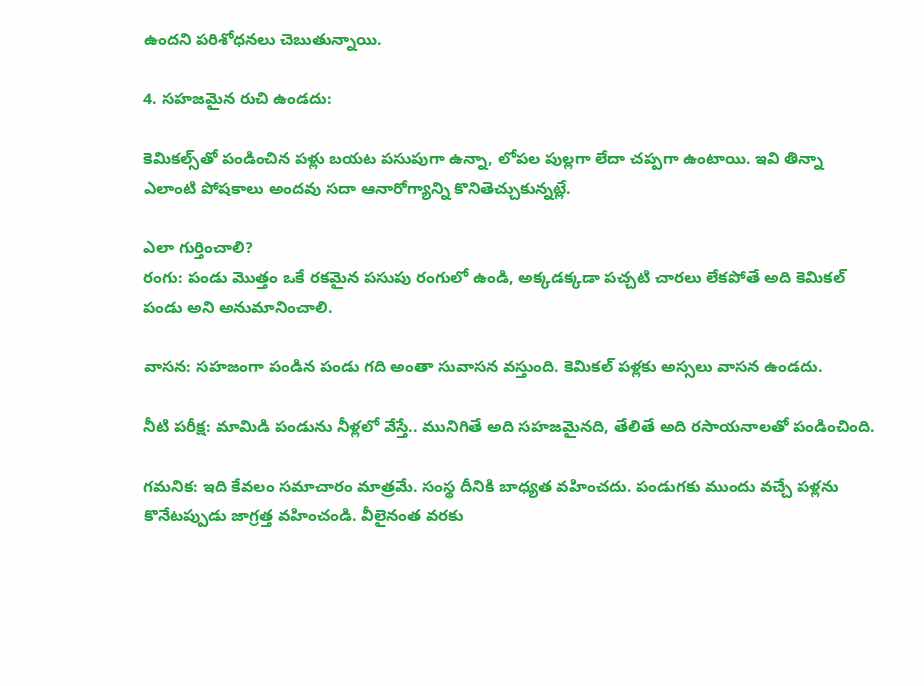ఉందని పరిశోధనలు చెబుతున్నాయి.

4. సహజమైన రుచి ఉండదు:

కెమికల్స్‌తో పండించిన పళ్లు బయట పసుపుగా ఉన్నా, లోపల పుల్లగా లేదా చప్పగా ఉంటాయి. ఇవి తిన్నా ఎలాంటి పోషకాలు అందవు సదా ఆనారోగ్యాన్ని కొనితెచ్చుకున్నట్లే.

ఎలా గుర్తించాలి?
రంగు: పండు మొత్తం ఒకే రకమైన పసుపు రంగులో ఉండి, అక్కడక్కడా పచ్చటి చారలు లేకపోతే అది కెమికల్ పండు అని అనుమానించాలి.

వాసన: సహజంగా పండిన పండు గది అంతా సువాసన వస్తుంది. కెమికల్ పళ్లకు అస్సలు వాసన ఉండదు.

నీటి పరీక్ష: మామిడి పండును నీళ్లలో వేస్తే.. మునిగితే అది సహజమైనది, తేలితే అది రసాయనాలతో పండించింది.

గమనిక: ఇది కేవలం సమాచారం మాత్రమే. సంస్థ దీనికి బాధ్యత వహించదు. పండుగకు ముందు వచ్చే పళ్లను కొనేటప్పుడు జాగ్రత్త వహించండి. వీలైనంత వరకు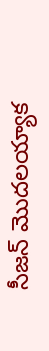సీజన్ మొదలయ్యాక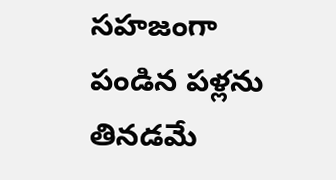సహజంగా పండిన పళ్లను తినడమే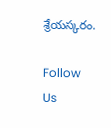శ్రేయస్కరం.

Follow Us